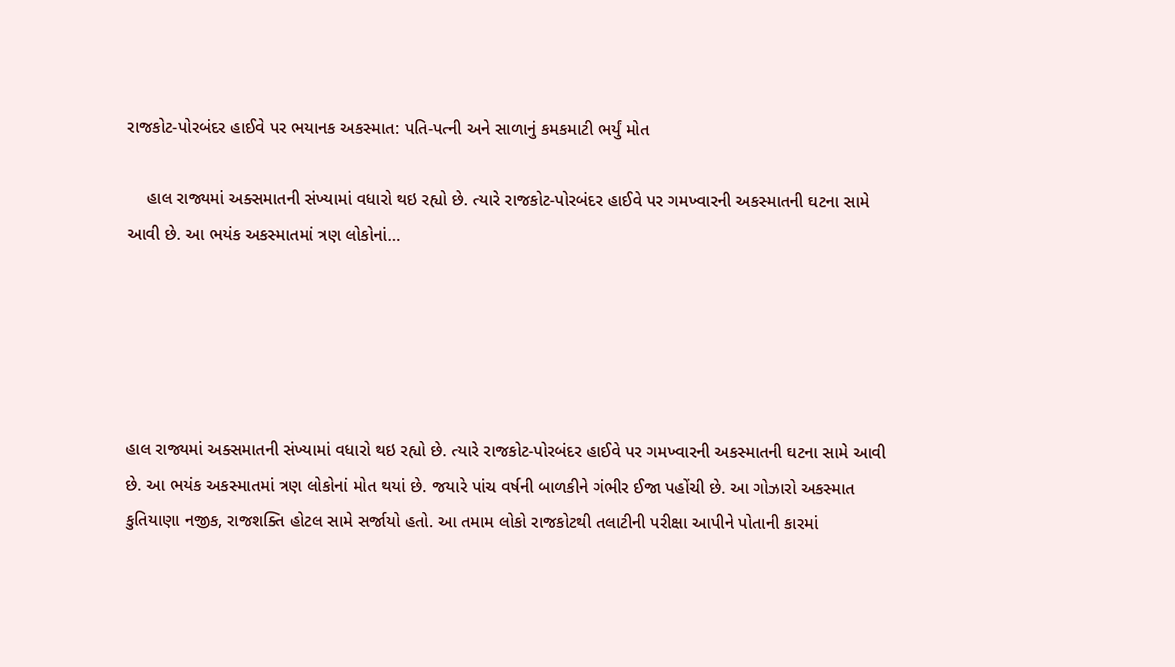રાજકોટ-પોરબંદર હાઈવે પર ભયાનક અકસ્માત: પતિ-પત્ની અને સાળાનું કમકમાટી ભર્યું મોત

    હાલ રાજ્યમાં અક્સમાતની સંખ્યામાં વધારો થઇ રહ્યો છે. ત્યારે રાજકોટ-પોરબંદર હાઈવે પર ગમખ્વારની અકસ્માતની ઘટના સામે આવી છે. આ ભયંક અકસ્માતમાં ત્રણ લોકોનાં…





હાલ રાજ્યમાં અક્સમાતની સંખ્યામાં વધારો થઇ રહ્યો છે. ત્યારે રાજકોટ-પોરબંદર હાઈવે પર ગમખ્વારની અકસ્માતની ઘટના સામે આવી છે. આ ભયંક અકસ્માતમાં ત્રણ લોકોનાં મોત થયાં છે. જયારે પાંચ વર્ષની બાળકીને ગંભીર ઈજા પહોંચી છે. આ ગોઝારો અકસ્માત કુતિયાણા નજીક, રાજશક્તિ હોટલ સામે સર્જાયો હતો. આ તમામ લોકો રાજકોટથી તલાટીની પરીક્ષા આપીને પોતાની કારમાં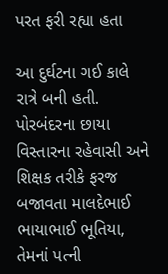પરત ફરી રહ્યા હતા

આ દુર્ઘટના ગઈ કાલે રાત્રે બની હતી. પોરબંદરના છાયા વિસ્તારના રહેવાસી અને શિક્ષક તરીકે ફરજ બજાવતા માલદેભાઈ ભાયાભાઈ ભૂતિયા, તેમનાં પત્ની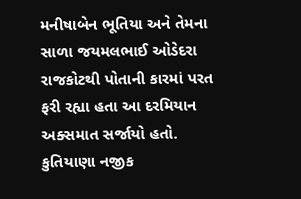મનીષાબેન ભૂતિયા અને તેમના સાળા જયમલભાઈ ઓડેદરા રાજકોટથી પોતાની કારમાં પરત ફરી રહ્યા હતા આ દરમિયાન અક્સમાત સર્જાયો હતો. કુતિયાણા નજીક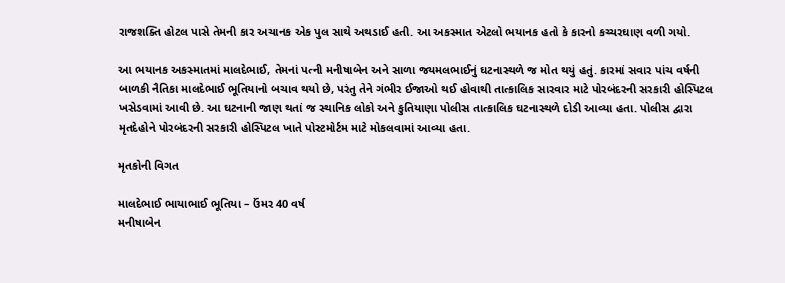રાજશક્તિ હોટલ પાસે તેમની કાર અચાનક એક પુલ સાથે અથડાઈ હતી. આ અકસ્માત એટલો ભયાનક હતો કે કારનો કચ્ચરઘાણ વળી ગયો.

આ ભયાનક અકસ્માતમાં માલદેભાઈ, તેમનાં પત્ની મનીષાબેન અને સાળા જયમલભાઈનું ઘટનાસ્થળે જ મોત થયું હતું. કારમાં સવાર પાંચ વર્ષની બાળકી નૈતિકા માલદેભાઈ ભૂતિયાનો બચાવ થયો છે, પરંતુ તેને ગંભીર ઈજાઓ થઈ હોવાથી તાત્કાલિક સારવાર માટે પોરબંદરની સરકારી હોસ્પિટલ ખસેડવામાં આવી છે. આ ઘટનાની જાણ થતાં જ સ્થાનિક લોકો અને કુતિયાણા પોલીસ તાત્કાલિક ઘટનાસ્થળે દોડી આવ્યા હતા. પોલીસ દ્વારા મૃતદેહોને પોરબંદરની સરકારી હોસ્પિટલ ખાતે પોસ્ટમોર્ટમ માટે મોકલવામાં આવ્યા હતા.

મૃતકોની વિગત

માલદેભાઈ ભાયાભાઈ ભૂતિયા – ઉંમર 40 વર્ષ
મનીષાબેન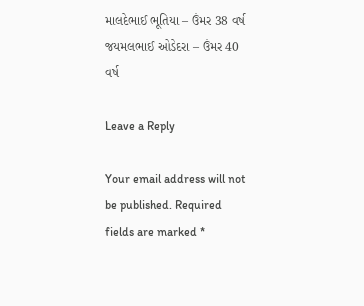માલદેભાઈ ભૂતિયા – ઉંમર 38 વર્ષ
જયમલભાઈ ઓડેદરા – ઉંમર 40 વર્ષ

Leave a Reply

Your email address will not be published. Required fields are marked *